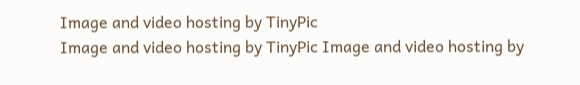Image and video hosting by TinyPic
Image and video hosting by TinyPic Image and video hosting by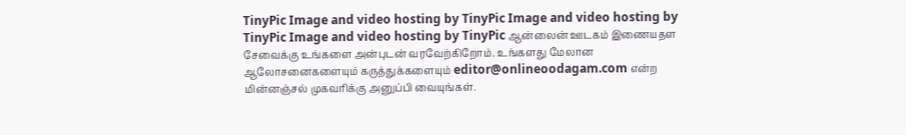TinyPic Image and video hosting by TinyPic Image and video hosting by TinyPic Image and video hosting by TinyPic ஆன்லைன் ஊடகம் இணையதள சேவைக்கு உங்களை அன்புடன் வரவேற்கிறோம். உங்களது மேலான ஆலோசனைகளையும் கருத்துக்களையும் editor@onlineoodagam.com என்ற மின்னஞ்சல் முகவரிக்கு அனுப்பி வையுங்கள்.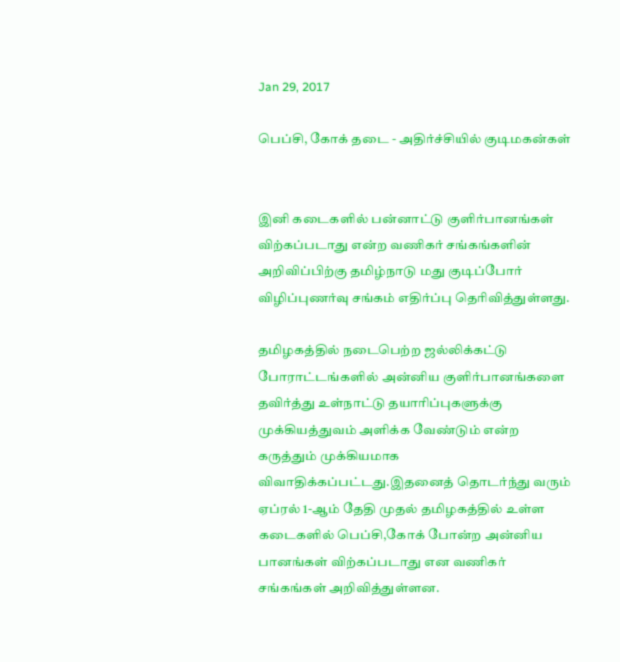Jan 29, 2017

பெப்சி, கோக் தடை - அதிர்ச்சியில் குடிமகன்கள்


இனி கடைகளில் பன்னாட்டு குளிர்பானங்கள் விற்கப்படாது என்ற வணிகர் சங்கங்களின் அறிவிப்பிற்கு தமிழ்நாடு மது குடிப்போர் விழிப்புணர்வு சங்கம் எதிர்ப்பு தெரிவித்துள்ளது.

தமிழகத்தில் நடைபெற்ற ஜல்லிக்கட்டு போராட்டங்களில் அன்னிய குளிர்பானங்களை தவிர்த்து உள்நாட்டு தயாரிப்புகளுக்கு முக்கியத்துவம் அளிக்க வேண்டும் என்ற கருத்தும் முக்கியமாக விவாதிக்கப்பட்டது.இதனைத் தொடர்ந்து வரும் ஏப்ரல் 1-ஆம் தேதி முதல் தமிழகத்தில் உள்ள கடைகளில் பெப்சி,கோக் போன்ற அன்னிய பானங்கள் விற்கப்படாது என வணிகர் சங்கங்கள் அறிவித்துள்ளன.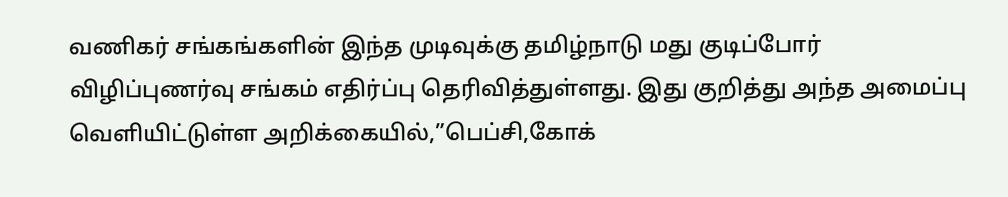வணிகர் சங்கங்களின் இந்த முடிவுக்கு தமிழ்நாடு மது குடிப்போர் விழிப்புணர்வு சங்கம் எதிர்ப்பு தெரிவித்துள்ளது. இது குறித்து அந்த அமைப்பு வெளியிட்டுள்ள அறிக்கையில்,”பெப்சி,கோக்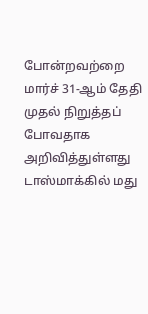போன்றவற்றை மார்ச் 31-ஆம் தேதி முதல் நிறுத்தப் போவதாக அறிவித்துள்ளது டாஸ்மாக்கில் மது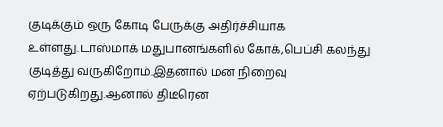குடிக்கும் ஒரு கோடி பேருக்கு அதிர்ச்சியாக உள்ளது.டாஸ்மாக் மதுபானங்களில் கோக்,பெப்சி கலந்து குடித்து வருகிறோம்.இதனால் மன நிறைவு ஏற்படுகிறது.ஆனால் திடீரென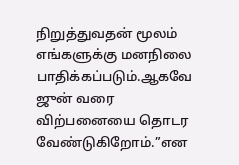நிறுத்துவதன் மூலம் எங்களுக்கு மனநிலை பாதிக்கப்படும்.ஆகவே ஜுன் வரை விற்பனையை தொடர வேண்டுகிறோம்.”என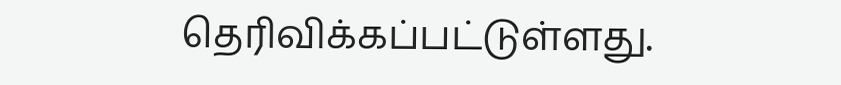தெரிவிக்கப்பட்டுள்ளது.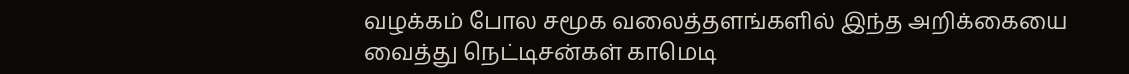வழக்கம் போல சமூக வலைத்தளங்களில் இந்த அறிக்கையை வைத்து நெட்டிசன்கள் காமெடி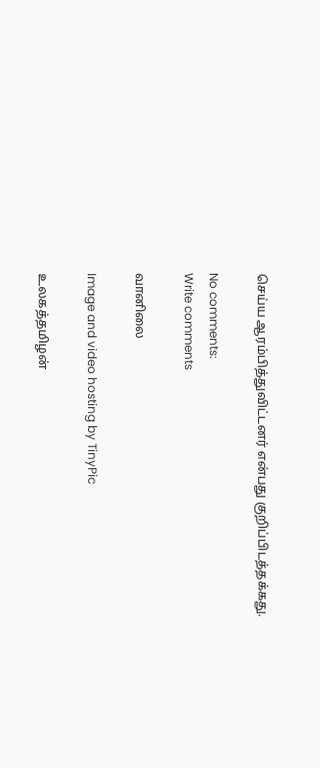செய்ய ஆரம்பித்துவிட்டனர் என்பது குறிப்பிடத்தக்கது.

No comments:
Write comments

வானிலை

Image and video hosting by TinyPic

உலகத்தமிழன்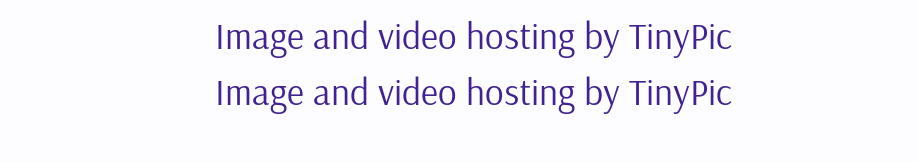Image and video hosting by TinyPic
Image and video hosting by TinyPic